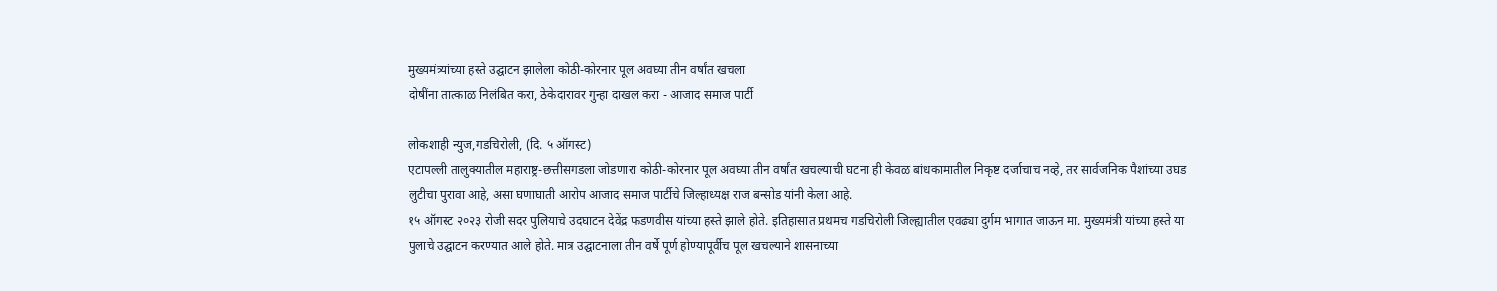मुख्यमंत्र्यांच्या हस्ते उद्घाटन झालेला कोठी-कोरनार पूल अवघ्या तीन वर्षांत खचला
दोषींना तात्काळ निलंबित करा, ठेकेदारावर गुन्हा दाखल करा - आजाद समाज पार्टी

लोकशाही न्युज,गडचिरोली, (दि. ५ ऑगस्ट)
एटापल्ली तालुक्यातील महाराष्ट्र-छत्तीसगडला जोडणारा कोठी-कोरनार पूल अवघ्या तीन वर्षांत खचल्याची घटना ही केवळ बांधकामातील निकृष्ट दर्जाचाच नव्हे, तर सार्वजनिक पैशांच्या उघड लुटीचा पुरावा आहे, असा घणाघाती आरोप आजाद समाज पार्टीचे जिल्हाध्यक्ष राज बन्सोड यांनी केला आहे.
१५ ऑगस्ट २०२३ रोजी सदर पुलियाचे उदघाटन देवेंद्र फडणवीस यांच्या हस्ते झाले होते. इतिहासात प्रथमच गडचिरोली जिल्ह्यातील एवढ्या दुर्गम भागात जाऊन मा. मुख्यमंत्री यांच्या हस्ते या पुलाचे उद्घाटन करण्यात आले होते. मात्र उद्घाटनाला तीन वर्षे पूर्ण होण्यापूर्वीच पूल खचल्याने शासनाच्या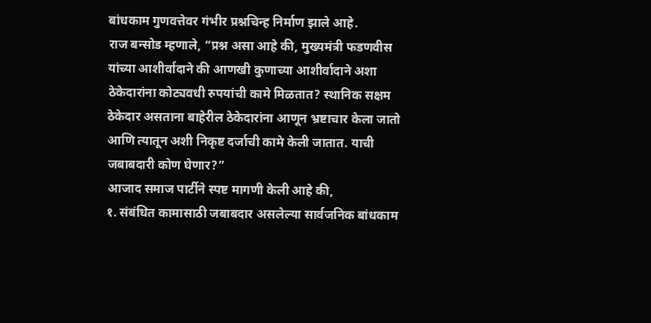बांधकाम गुणवत्तेवर गंभीर प्रश्नचिन्ह निर्माण झाले आहे.
राज बन्सोड म्हणाले, “प्रश्न असा आहे की, मुख्यमंत्री फडणवीस यांच्या आशीर्वादाने की आणखी कुणाच्या आशीर्वादाने अशा ठेकेदारांना कोट्यवधी रुपयांची कामे मिळतात? स्थानिक सक्षम ठेकेदार असताना बाहेरील ठेकेदारांना आणून भ्रष्टाचार केला जातो आणि त्यातून अशी निकृष्ट दर्जाची कामे केली जातात. याची जबाबदारी कोण घेणार?”
आजाद समाज पार्टीने स्पष्ट मागणी केली आहे की,
१. संबंधित कामासाठी जबाबदार असलेल्या सार्वजनिक बांधकाम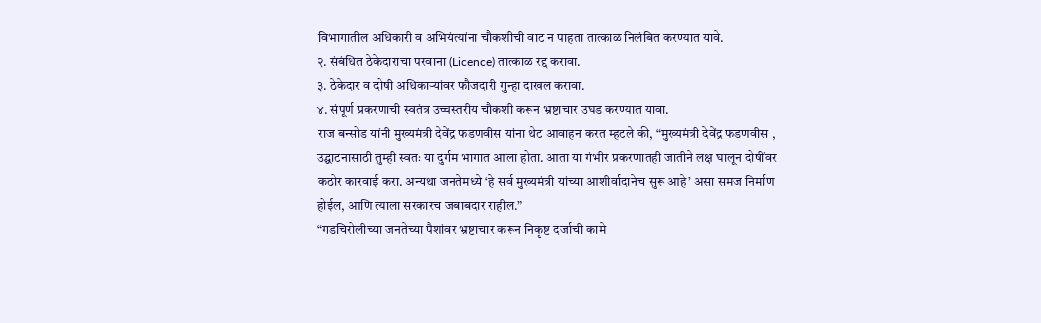विभागातील अधिकारी व अभियंत्यांना चौकशीची वाट न पाहता तात्काळ निलंबित करण्यात यावे.
२. संबंधित ठेकेदाराचा परवाना (Licence) तात्काळ रद्द करावा.
३. ठेकेदार व दोषी अधिकाऱ्यांवर फौजदारी गुन्हा दाखल करावा.
४. संपूर्ण प्रकरणाची स्वतंत्र उच्चस्तरीय चौकशी करून भ्रष्टाचार उघड करण्यात यावा.
राज बन्सोड यांनी मुख्यमंत्री देवेंद्र फडणवीस यांना थेट आवाहन करत म्हटले की, “मुख्यमंत्री देवेंद्र फडणवीस , उद्घाटनासाठी तुम्ही स्वतः या दुर्गम भागात आला होता. आता या गंभीर प्रकरणातही जातीने लक्ष घालून दोषींवर कठोर कारवाई करा. अन्यथा जनतेमध्ये ‘हे सर्व मुख्यमंत्री यांच्या आशीर्वादानेच सुरू आहे’ असा समज निर्माण होईल, आणि त्याला सरकारच जबाबदार राहील.”
“गडचिरोलीच्या जनतेच्या पैशांवर भ्रष्टाचार करून निकृष्ट दर्जाची कामे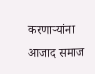करणाऱ्यांना आजाद समाज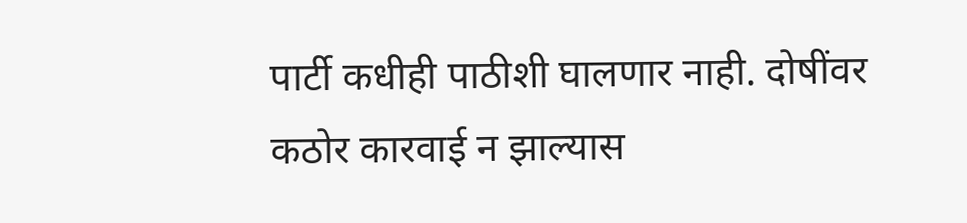पार्टी कधीही पाठीशी घालणार नाही. दोषींवर कठोर कारवाई न झाल्यास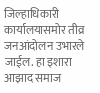जिल्हाधिकारी कार्यालयासमोर तीव्र जनआंदोलन उभारले जाईल. हा इशारा आझाद समाज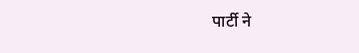पार्टी ने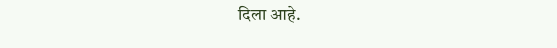दिला आहे.